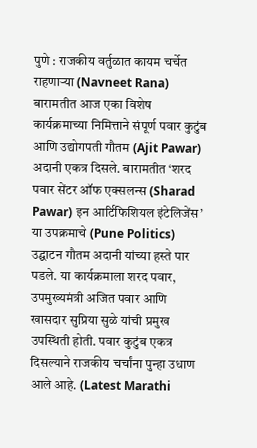पुणे : राजकीय वर्तुळात कायम चर्चेत राहणाऱ्या (Navneet Rana) बारामतीत आज एका विशेष कार्यक्रमाच्या निमित्ताने संपूर्ण पवार कुटुंब आणि उद्योगपती गौतम (Ajit Pawar) अदानी एकत्र दिसले. बारामतीत ‘शरद पवार सेंटर ऑफ एक्सलन्स (Sharad Pawar) इन आर्टिफिशियल इंटेलिजेंस’ या उपक्रमाचे (Pune Politics) उद्घाटन गौतम अदानी यांच्या हस्ते पार पडले. या कार्यक्रमाला शरद पवार, उपमुख्यमंत्री अजित पवार आणि खासदार सुप्रिया सुळे यांची प्रमुख उपस्थिती होती. पवार कुटुंब एकत्र दिसल्याने राजकीय चर्चांना पुन्हा उधाण आले आहे. (Latest Marathi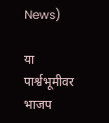News)

या पार्श्वभूमीवर भाजप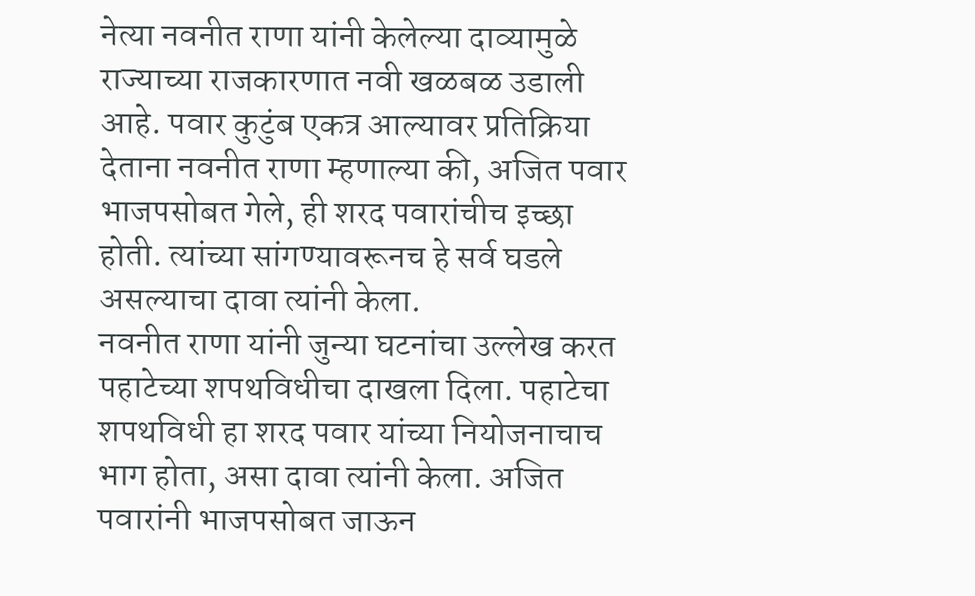नेत्या नवनीत राणा यांनी केलेल्या दाव्यामुळे राज्याच्या राजकारणात नवी खळबळ उडाली आहे. पवार कुटुंब एकत्र आल्यावर प्रतिक्रिया देताना नवनीत राणा म्हणाल्या की, अजित पवार भाजपसोबत गेले, ही शरद पवारांचीच इच्छा होती. त्यांच्या सांगण्यावरूनच हे सर्व घडले असल्याचा दावा त्यांनी केला.
नवनीत राणा यांनी जुन्या घटनांचा उल्लेख करत पहाटेच्या शपथविधीचा दाखला दिला. पहाटेचा शपथविधी हा शरद पवार यांच्या नियोजनाचाच भाग होता, असा दावा त्यांनी केला. अजित पवारांनी भाजपसोबत जाऊन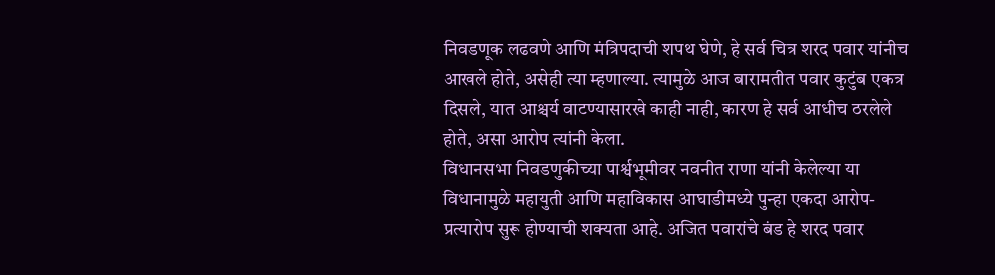निवडणूक लढवणे आणि मंत्रिपदाची शपथ घेणे, हे सर्व चित्र शरद पवार यांनीच आखले होते, असेही त्या म्हणाल्या. त्यामुळे आज बारामतीत पवार कुटुंब एकत्र दिसले, यात आश्चर्य वाटण्यासारखे काही नाही, कारण हे सर्व आधीच ठरलेले होते, असा आरोप त्यांनी केला.
विधानसभा निवडणुकीच्या पार्श्वभूमीवर नवनीत राणा यांनी केलेल्या या विधानामुळे महायुती आणि महाविकास आघाडीमध्ये पुन्हा एकदा आरोप-प्रत्यारोप सुरू होण्याची शक्यता आहे. अजित पवारांचे बंड हे शरद पवार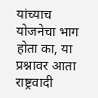यांच्याच योजनेचा भाग होता का, या प्रश्नावर आता राष्ट्रवादी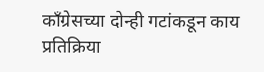काँग्रेसच्या दोन्ही गटांकडून काय प्रतिक्रिया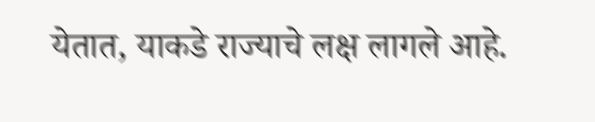येतात, याकडे राज्याचे लक्ष लागले आहे.